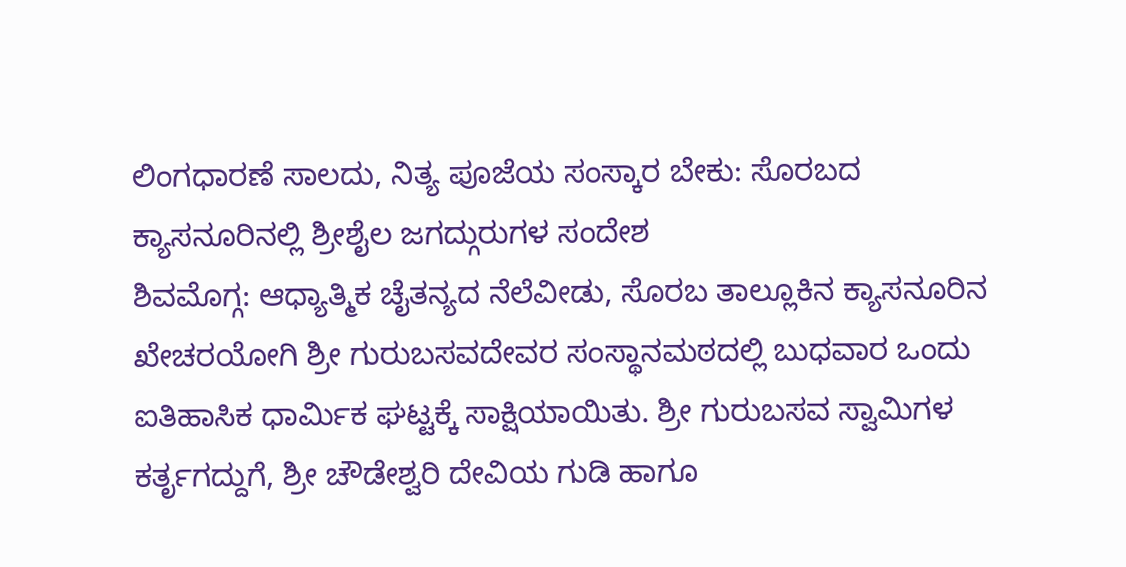ಲಿಂಗಧಾರಣೆ ಸಾಲದು, ನಿತ್ಯ ಪೂಜೆಯ ಸಂಸ್ಕಾರ ಬೇಕು: ಸೊರಬದ ಕ್ಯಾಸನೂರಿನಲ್ಲಿ ಶ್ರೀಶೈಲ ಜಗದ್ಗುರುಗಳ ಸಂದೇಶ
ಶಿವಮೊಗ್ಗ: ಆಧ್ಯಾತ್ಮಿಕ ಚೈತನ್ಯದ ನೆಲೆವೀಡು, ಸೊರಬ ತಾಲ್ಲೂಕಿನ ಕ್ಯಾಸನೂರಿನ ಖೇಚರಯೋಗಿ ಶ್ರೀ ಗುರುಬಸವದೇವರ ಸಂಸ್ಥಾನಮಠದಲ್ಲಿ ಬುಧವಾರ ಒಂದು ಐತಿಹಾಸಿಕ ಧಾರ್ಮಿಕ ಘಟ್ಟಕ್ಕೆ ಸಾಕ್ಷಿಯಾಯಿತು. ಶ್ರೀ ಗುರುಬಸವ ಸ್ವಾಮಿಗಳ ಕರ್ತೃಗದ್ದುಗೆ, ಶ್ರೀ ಚೌಡೇಶ್ವರಿ ದೇವಿಯ ಗುಡಿ ಹಾಗೂ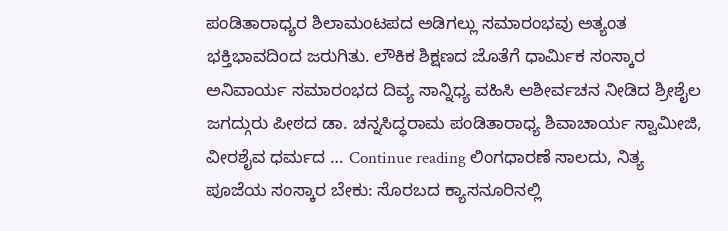ಪಂಡಿತಾರಾಧ್ಯರ ಶಿಲಾಮಂಟಪದ ಅಡಿಗಲ್ಲು ಸಮಾರಂಭವು ಅತ್ಯಂತ ಭಕ್ತಿಭಾವದಿಂದ ಜರುಗಿತು. ಲೌಕಿಕ ಶಿಕ್ಷಣದ ಜೊತೆಗೆ ಧಾರ್ಮಿಕ ಸಂಸ್ಕಾರ ಅನಿವಾರ್ಯ ಸಮಾರಂಭದ ದಿವ್ಯ ಸಾನ್ನಿಧ್ಯ ವಹಿಸಿ ಆಶೀರ್ವಚನ ನೀಡಿದ ಶ್ರೀಶೈಲ ಜಗದ್ಗುರು ಪೀಠದ ಡಾ. ಚನ್ನಸಿದ್ಧರಾಮ ಪಂಡಿತಾರಾಧ್ಯ ಶಿವಾಚಾರ್ಯ ಸ್ವಾಮೀಜಿ, ವೀರಶೈವ ಧರ್ಮದ … Continue reading ಲಿಂಗಧಾರಣೆ ಸಾಲದು, ನಿತ್ಯ ಪೂಜೆಯ ಸಂಸ್ಕಾರ ಬೇಕು: ಸೊರಬದ ಕ್ಯಾಸನೂರಿನಲ್ಲಿ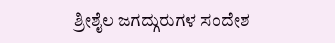ಶ್ರೀಶೈಲ ಜಗದ್ಗುರುಗಳ ಸಂದೇಶ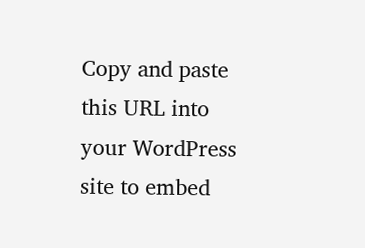Copy and paste this URL into your WordPress site to embed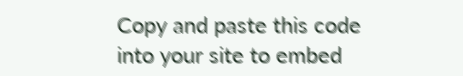Copy and paste this code into your site to embed